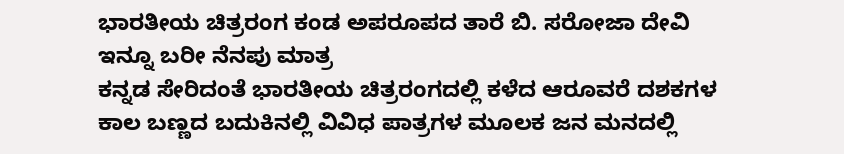ಭಾರತೀಯ ಚಿತ್ರರಂಗ ಕಂಡ ಅಪರೂಪದ ತಾರೆ ಬಿ. ಸರೋಜಾ ದೇವಿ ಇನ್ನೂ ಬರೀ ನೆನಪು ಮಾತ್ರ
ಕನ್ನಡ ಸೇರಿದಂತೆ ಭಾರತೀಯ ಚಿತ್ರರಂಗದಲ್ಲಿ ಕಳೆದ ಆರೂವರೆ ದಶಕಗಳ ಕಾಲ ಬಣ್ಣದ ಬದುಕಿನಲ್ಲಿ ವಿವಿಧ ಪಾತ್ರಗಳ ಮೂಲಕ ಜನ ಮನದಲ್ಲಿ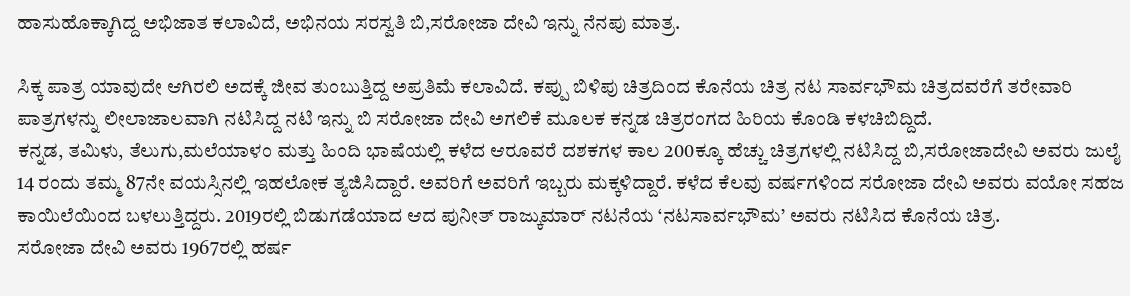ಹಾಸುಹೊಕ್ಕಾಗಿದ್ದ ಅಭಿಜಾತ ಕಲಾವಿದೆ, ಅಭಿನಯ ಸರಸ್ವತಿ ಬಿ,ಸರೋಜಾ ದೇವಿ ಇನ್ನು ನೆನಪು ಮಾತ್ರ.

ಸಿಕ್ಕ ಪಾತ್ರ ಯಾವುದೇ ಆಗಿರಲಿ ಅದಕ್ಕೆ ಜೀವ ತುಂಬುತ್ತಿದ್ದ ಅಪ್ರತಿಮೆ ಕಲಾವಿದೆ. ಕಪ್ಪು ಬಿಳಿಪು ಚಿತ್ರದಿಂದ ಕೊನೆಯ ಚಿತ್ರ ನಟ ಸಾರ್ವಭೌಮ ಚಿತ್ರದವರೆಗೆ ತರೇವಾರಿ ಪಾತ್ರಗಳನ್ನು ಲೀಲಾಜಾಲವಾಗಿ ನಟಿಸಿದ್ದ ನಟಿ ಇನ್ನು ಬಿ ಸರೋಜಾ ದೇವಿ ಅಗಲಿಕೆ ಮೂಲಕ ಕನ್ನಡ ಚಿತ್ರರಂಗದ ಹಿರಿಯ ಕೊಂಡಿ ಕಳಚಿಬಿದ್ದಿದೆ.
ಕನ್ನಡ, ತಮಿಳು, ತೆಲುಗು,ಮಲೆಯಾಳಂ ಮತ್ತು ಹಿಂದಿ ಭಾಷೆಯಲ್ಲಿ ಕಳೆದ ಆರೂವರೆ ದಶಕಗಳ ಕಾಲ 200ಕ್ಕೂ ಹೆಚ್ಚು ಚಿತ್ರಗಳಲ್ಲಿ ನಟಿಸಿದ್ದ ಬಿ,ಸರೋಜಾದೇವಿ ಅವರು ಜುಲೈ 14 ರಂದು ತಮ್ಮ 87ನೇ ವಯಸ್ಸಿನಲ್ಲಿ ಇಹಲೋಕ ತ್ಯಜಿಸಿದ್ದಾರೆ. ಅವರಿಗೆ ಅವರಿಗೆ ಇಬ್ಬರು ಮಕ್ಕಳಿದ್ದಾರೆ. ಕಳೆದ ಕೆಲವು ವರ್ಷಗಳಿಂದ ಸರೋಜಾ ದೇವಿ ಅವರು ವಯೋ ಸಹಜ ಕಾಯಿಲೆಯಿಂದ ಬಳಲುತ್ತಿದ್ದರು. 2019ರಲ್ಲಿ ಬಿಡುಗಡೆಯಾದ ಆದ ಪುನೀತ್ ರಾಜ್ಕುಮಾರ್ ನಟನೆಯ ‘ನಟಸಾರ್ವಭೌಮ’ ಅವರು ನಟಿಸಿದ ಕೊನೆಯ ಚಿತ್ರ.
ಸರೋಜಾ ದೇವಿ ಅವರು 1967ರಲ್ಲಿ ಹರ್ಷ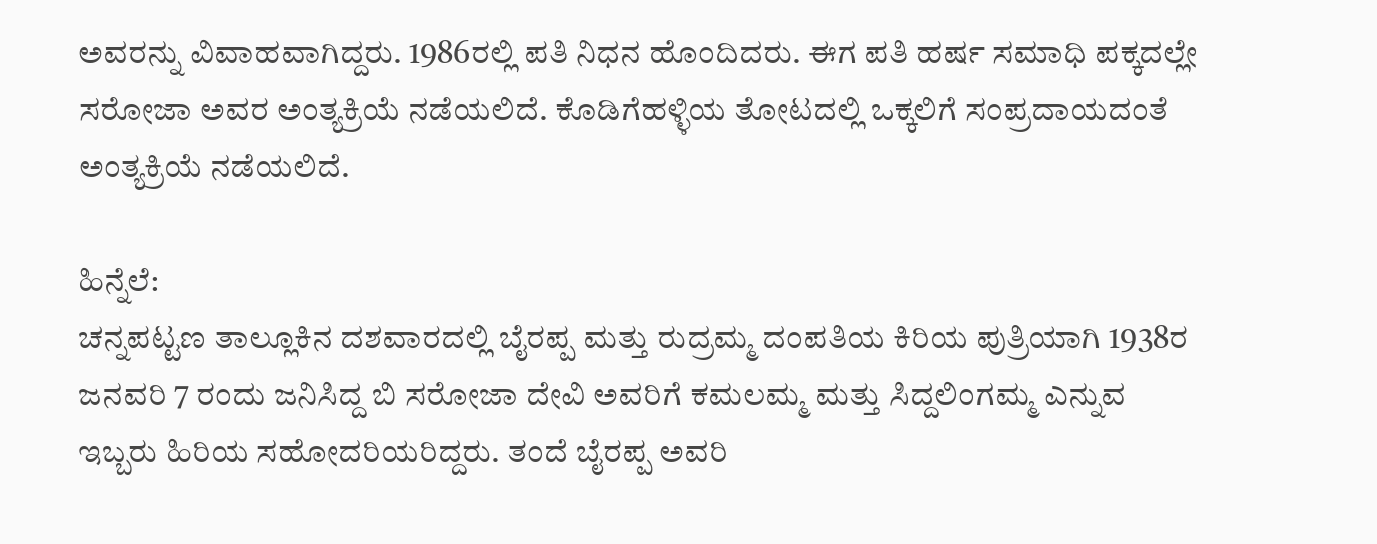ಅವರನ್ನು ವಿವಾಹವಾಗಿದ್ದರು. 1986ರಲ್ಲಿ ಪತಿ ನಿಧನ ಹೊಂದಿದರು. ಈಗ ಪತಿ ಹರ್ಷ ಸಮಾಧಿ ಪಕ್ಕದಲ್ಲೇ ಸರೋಜಾ ಅವರ ಅಂತ್ಯಕ್ರಿಯೆ ನಡೆಯಲಿದೆ. ಕೊಡಿಗೆಹಳ್ಳಿಯ ತೋಟದಲ್ಲಿ ಒಕ್ಕಲಿಗೆ ಸಂಪ್ರದಾಯದಂತೆ ಅಂತ್ಯಕ್ರಿಯೆ ನಡೆಯಲಿದೆ.

ಹಿನ್ನೆಲೆ:
ಚನ್ನಪಟ್ಟಣ ತಾಲ್ಲೂಕಿನ ದಶವಾರದಲ್ಲಿ ಬೈರಪ್ಪ ಮತ್ತು ರುದ್ರಮ್ಮ ದಂಪತಿಯ ಕಿರಿಯ ಪುತ್ರಿಯಾಗಿ 1938ರ ಜನವರಿ 7 ರಂದು ಜನಿಸಿದ್ದ ಬಿ ಸರೋಜಾ ದೇವಿ ಅವರಿಗೆ ಕಮಲಮ್ಮ ಮತ್ತು ಸಿದ್ದಲಿಂಗಮ್ಮ ಎನ್ನುವ ಇಬ್ಬರು ಹಿರಿಯ ಸಹೋದರಿಯರಿದ್ದರು. ತಂದೆ ಬೈರಪ್ಪ ಅವರಿ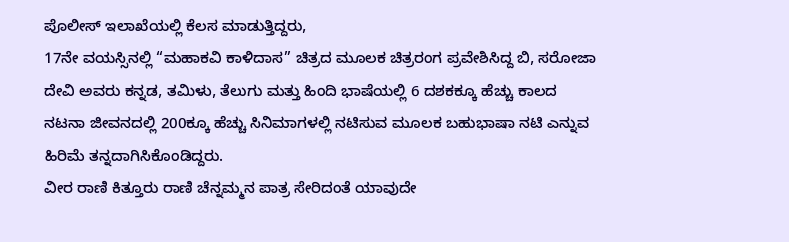ಪೊಲೀಸ್ ಇಲಾಖೆಯಲ್ಲಿ ಕೆಲಸ ಮಾಡುತ್ತಿದ್ದರು,
17ನೇ ವಯಸ್ಸಿನಲ್ಲಿ “ಮಹಾಕವಿ ಕಾಳಿದಾಸ” ಚಿತ್ರದ ಮೂಲಕ ಚಿತ್ರರಂಗ ಪ್ರವೇಶಿಸಿದ್ದ ಬಿ, ಸರೋಜಾ ದೇವಿ ಅವರು ಕನ್ನಡ, ತಮಿಳು, ತೆಲುಗು ಮತ್ತು ಹಿಂದಿ ಭಾಷೆಯಲ್ಲಿ 6 ದಶಕಕ್ಕೂ ಹೆಚ್ಚು ಕಾಲದ ನಟನಾ ಜೀವನದಲ್ಲಿ 200ಕ್ಕೂ ಹೆಚ್ಚು ಸಿನಿಮಾಗಳಲ್ಲಿ ನಟಿಸುವ ಮೂಲಕ ಬಹುಭಾಷಾ ನಟಿ ಎನ್ನುವ ಹಿರಿಮೆ ತನ್ನದಾಗಿಸಿಕೊಂಡಿದ್ದರು.
ವೀರ ರಾಣಿ ಕಿತ್ತೂರು ರಾಣಿ ಚೆನ್ನಮ್ಮನ ಪಾತ್ರ ಸೇರಿದಂತೆ ಯಾವುದೇ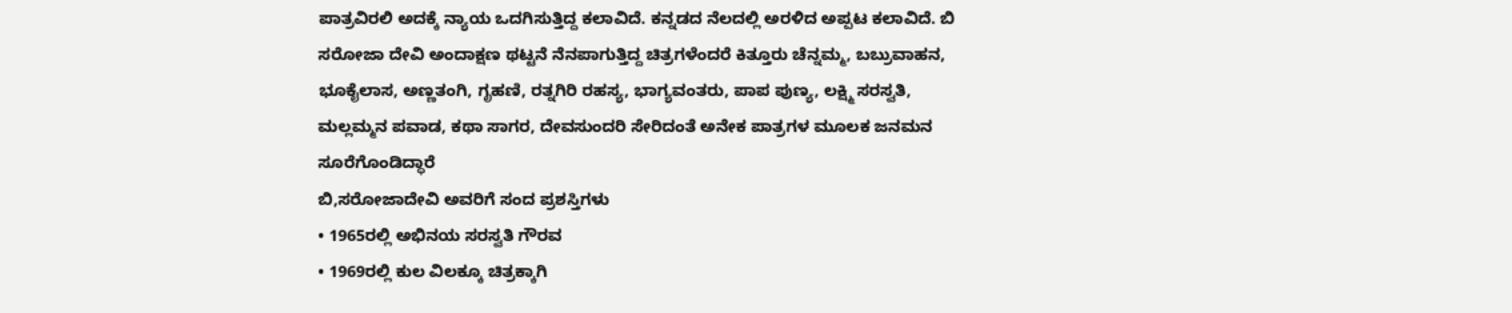ಪಾತ್ರವಿರಲಿ ಅದಕ್ಕೆ ನ್ಯಾಯ ಒದಗಿಸುತ್ತಿದ್ದ ಕಲಾವಿದೆ. ಕನ್ನಡದ ನೆಲದಲ್ಲಿ ಅರಳಿದ ಅಪ್ಪಟ ಕಲಾವಿದೆ. ಬಿ ಸರೋಜಾ ದೇವಿ ಅಂದಾಕ್ಷಣ ಥಟ್ಟನೆ ನೆನಪಾಗುತ್ತಿದ್ದ ಚಿತ್ರಗಳೆಂದರೆ ಕಿತ್ತೂರು ಚೆನ್ನಮ್ಮ, ಬಬ್ರುವಾಹನ, ಭೂಕೈಲಾಸ, ಅಣ್ಣತಂಗಿ, ಗೃಹಣಿ, ರತ್ನಗಿರಿ ರಹಸ್ಯ, ಭಾಗ್ಯವಂತರು, ಪಾಪ ಪುಣ್ಯ, ಲಕ್ಷ್ಮಿ ಸರಸ್ವತಿ, ಮಲ್ಲಮ್ಮನ ಪವಾಡ, ಕಥಾ ಸಾಗರ, ದೇವಸುಂದರಿ ಸೇರಿದಂತೆ ಅನೇಕ ಪಾತ್ರಗಳ ಮೂಲಕ ಜನಮನ ಸೂರೆಗೊಂಡಿದ್ಧಾರೆ
ಬಿ,ಸರೋಜಾದೇವಿ ಅವರಿಗೆ ಸಂದ ಪ್ರಶಸ್ತಿಗಳು
• 1965ರಲ್ಲಿ ಅಭಿನಯ ಸರಸ್ವತಿ ಗೌರವ
• 1969ರಲ್ಲಿ ಕುಲ ವಿಲಕ್ಕೂ ಚಿತ್ರಕ್ಕಾಗಿ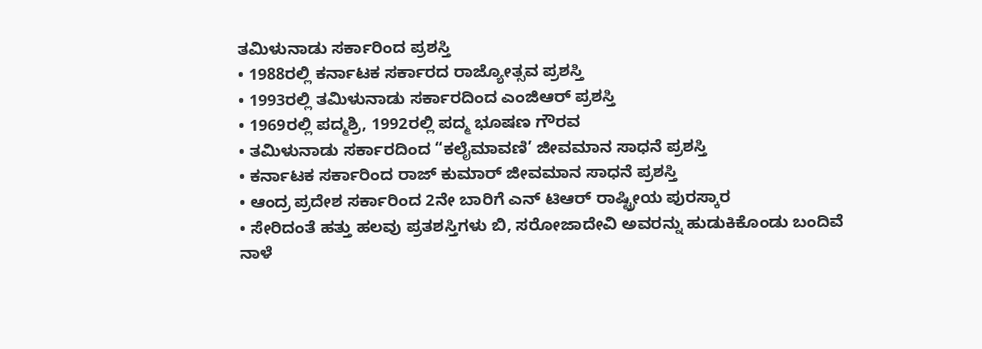ತಮಿಳುನಾಡು ಸರ್ಕಾರಿಂದ ಪ್ರಶಸ್ತಿ
• 1988ರಲ್ಲಿ ಕರ್ನಾಟಕ ಸರ್ಕಾರದ ರಾಜ್ಯೋತ್ಸವ ಪ್ರಶಸ್ತಿ
• 1993ರಲ್ಲಿ ತಮಿಳುನಾಡು ಸರ್ಕಾರದಿಂದ ಎಂಜಿಆರ್ ಪ್ರಶಸ್ತಿ
• 1969ರಲ್ಲಿ ಪದ್ಮಶ್ರಿ, 1992ರಲ್ಲಿ ಪದ್ಮ ಭೂಷಣ ಗೌರವ
• ತಮಿಳುನಾಡು ಸರ್ಕಾರದಿಂದ “ಕಲೈಮಾವಣಿ’ ಜೀವಮಾನ ಸಾಧನೆ ಪ್ರಶಸ್ತಿ
• ಕರ್ನಾಟಕ ಸರ್ಕಾರಿಂದ ರಾಜ್ ಕುಮಾರ್ ಜೀವಮಾನ ಸಾಧನೆ ಪ್ರಶಸ್ತಿ
• ಆಂದ್ರ ಪ್ರದೇಶ ಸರ್ಕಾರಿಂದ 2ನೇ ಬಾರಿಗೆ ಎನ್ ಟಿಆರ್ ರಾಷ್ಟ್ರೀಯ ಪುರಸ್ಕಾರ
• ಸೇರಿದಂತೆ ಹತ್ತು ಹಲವು ಪ್ರತಶಸ್ತಿಗಳು ಬಿ, ಸರೋಜಾದೇವಿ ಅವರನ್ನು ಹುಡುಕಿಕೊಂಡು ಬಂದಿವೆ
ನಾಳೆ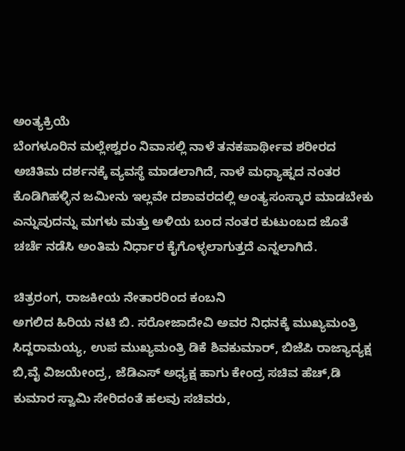ಅಂತ್ಯಕ್ರಿಯೆ
ಬೆಂಗಳೂರಿನ ಮಲ್ಲೇಶ್ವರಂ ನಿವಾಸಲ್ಲಿ ನಾಳೆ ತನಕಪಾರ್ಥೀವ ಶರೀರದ ಅಚಿತಿಮ ದರ್ಶನಕ್ಕೆ ವ್ಯವಸ್ಥೆ ಮಾಡಲಾಗಿದೆ, ನಾಳೆ ಮಧ್ಯಾಹ್ನದ ನಂತರ ಕೊಡಿಗಿಹಳ್ಳಿನ ಜಮೀನು ಇಲ್ಲವೇ ದಶಾವರದಲ್ಲಿ ಅಂತ್ಯಸಂಸ್ಕಾರ ಮಾಡಬೇಕು ಎನ್ನುವುದನ್ನು ಮಗಳು ಮತ್ತು ಅಳಿಯ ಬಂದ ನಂತರ ಕುಟುಂಬದ ಜೊತೆ ಚರ್ಚೆ ನಡೆಸಿ ಅಂತಿಮ ನಿರ್ಧಾರ ಕೈಗೊಳ್ಳಲಾಗುತ್ತದೆ ಎನ್ನಲಾಗಿದೆ.

ಚಿತ್ರರಂಗ, ರಾಜಕೀಯ ನೇತಾರರಿಂದ ಕಂಬನಿ
ಅಗಲಿದ ಹಿರಿಯ ನಟಿ ಬಿ. ಸರೋಜಾದೇವಿ ಅವರ ನಿಧನಕ್ಕೆ ಮುಖ್ಯಮಂತ್ರಿ ಸಿದ್ದರಾಮಯ್ಯ, ಉಪ ಮುಖ್ಯಮಂತ್ರಿ ಡಿಕೆ ಶಿವಕುಮಾರ್, ಬಿಜೆಪಿ ರಾಜ್ಯಾದ್ಯಕ್ಷ ಬಿ,ವೈ ವಿಜಯೇಂದ್ರ, ಜೆಡಿಎಸ್ ಅಧ್ಯಕ್ಷ ಹಾಗು ಕೇಂದ್ರ ಸಚಿವ ಹೆಚ್,ಡಿ ಕುಮಾರ ಸ್ವಾಮಿ ಸೇರಿದಂತೆ ಹಲವು ಸಚಿವರು,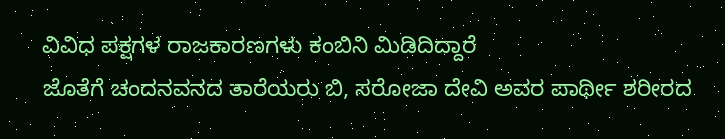ವಿವಿಧ ಪಕ್ಷಗಳ ರಾಜಕಾರಣಗಳು ಕಂಬಿನಿ ಮಿಡಿದಿದ್ದಾರೆ
ಜೊತೆಗೆ ಚಂದನವನದ ತಾರೆಯರು ಬಿ, ಸರೋಜಾ ದೇವಿ ಅವರ ಪಾರ್ಥೀ ಶರೀರದ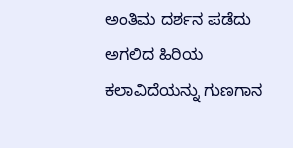ಅಂತಿಮ ದರ್ಶನ ಪಡೆದು ಅಗಲಿದ ಹಿರಿಯ ಕಲಾವಿದೆಯನ್ನು ಗುಣಗಾನ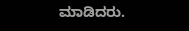ಮಾಡಿದರು.